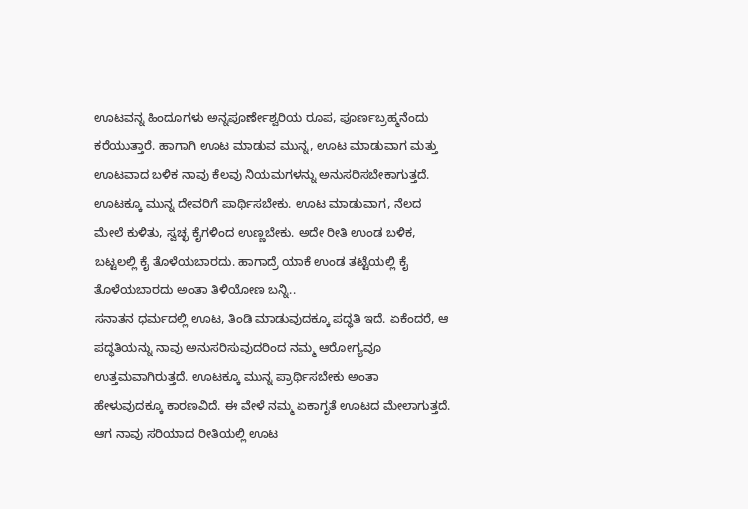ಊಟವನ್ನ ಹಿಂದೂಗಳು ಅನ್ನಪೂರ್ಣೇಶ್ವರಿಯ ರೂಪ, ಪೂರ್ಣಬ್ರಹ್ಮನೆಂದು ಕರೆಯುತ್ತಾರೆ. ಹಾಗಾಗಿ ಊಟ ಮಾಡುವ ಮುನ್ನ, ಊಟ ಮಾಡುವಾಗ ಮತ್ತು ಊಟವಾದ ಬಳಿಕ ನಾವು ಕೆಲವು ನಿಯಮಗಳನ್ನು ಅನುಸರಿಸಬೇಕಾಗುತ್ತದೆ. ಊಟಕ್ಕೂ ಮುನ್ನ ದೇವರಿಗೆ ಪಾರ್ಥಿಸಬೇಕು. ಊಟ ಮಾಡುವಾಗ, ನೆಲದ ಮೇಲೆ ಕುಳಿತು, ಸ್ವಚ್ಛ ಕೈಗಳಿಂದ ಉಣ್ಣಬೇಕು. ಅದೇ ರೀತಿ ಉಂಡ ಬಳಿಕ, ಬಟ್ಟಲಲ್ಲಿ ಕೈ ತೊಳೆಯಬಾರದು. ಹಾಗಾದ್ರೆ ಯಾಕೆ ಉಂಡ ತಟ್ಟೆಯಲ್ಲಿ ಕೈ ತೊಳೆಯಬಾರದು ಅಂತಾ ತಿಳಿಯೋಣ ಬನ್ನಿ..
ಸನಾತನ ಧರ್ಮದಲ್ಲಿ ಊಟ, ತಿಂಡಿ ಮಾಡುವುದಕ್ಕೂ ಪದ್ಧತಿ ಇದೆ. ಏಕೆಂದರೆ, ಆ ಪದ್ಧತಿಯನ್ನು ನಾವು ಅನುಸರಿಸುವುದರಿಂದ ನಮ್ಮ ಆರೋಗ್ಯವೂ ಉತ್ತಮವಾಗಿರುತ್ತದೆ. ಊಟಕ್ಕೂ ಮುನ್ನ ಪ್ರಾರ್ಥಿಸಬೇಕು ಅಂತಾ ಹೇಳುವುದಕ್ಕೂ ಕಾರಣವಿದೆ. ಈ ವೇಳೆ ನಮ್ಮ ಏಕಾಗೃತೆ ಊಟದ ಮೇಲಾಗುತ್ತದೆ. ಆಗ ನಾವು ಸರಿಯಾದ ರೀತಿಯಲ್ಲಿ ಊಟ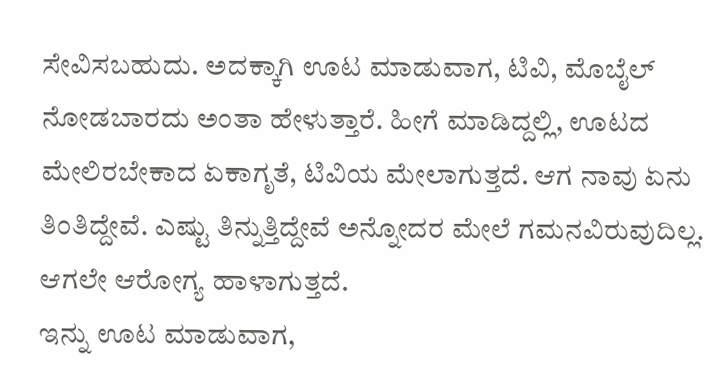ಸೇವಿಸಬಹುದು. ಅದಕ್ಕಾಗಿ ಊಟ ಮಾಡುವಾಗ, ಟಿವಿ, ಮೊಬೈಲ್ ನೋಡಬಾರದು ಅಂತಾ ಹೇಳುತ್ತಾರೆ. ಹೀಗೆ ಮಾಡಿದ್ದಲ್ಲಿ, ಊಟದ ಮೇಲಿರಬೇಕಾದ ಏಕಾಗೃತೆ, ಟಿವಿಯ ಮೇಲಾಗುತ್ತದೆ. ಆಗ ನಾವು ಏನು ತಿಂತಿದ್ದೇವೆ. ಎಷ್ಟು ತಿನ್ನುತ್ತಿದ್ದೇವೆ ಅನ್ನೋದರ ಮೇಲೆ ಗಮನವಿರುವುದಿಲ್ಲ. ಆಗಲೇ ಆರೋಗ್ಯ ಹಾಳಾಗುತ್ತದೆ.
ಇನ್ನು ಊಟ ಮಾಡುವಾಗ,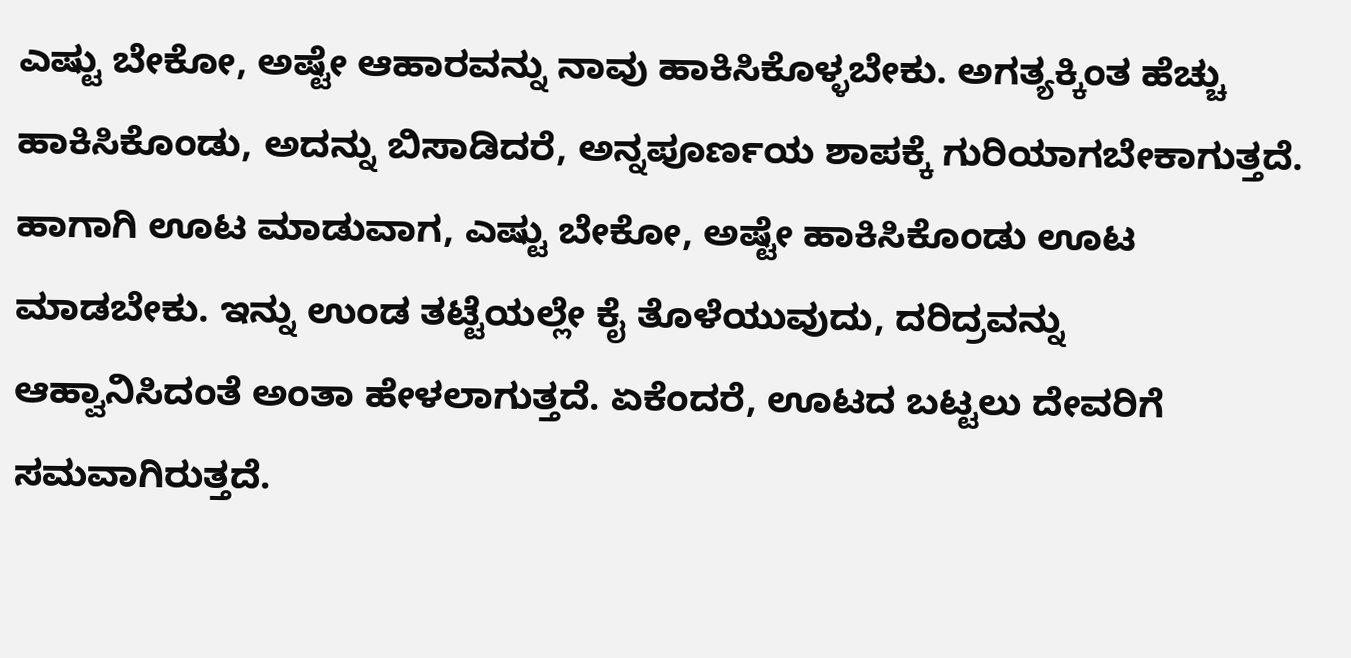ಎಷ್ಟು ಬೇಕೋ, ಅಷ್ಟೇ ಆಹಾರವನ್ನು ನಾವು ಹಾಕಿಸಿಕೊಳ್ಳಬೇಕು. ಅಗತ್ಯಕ್ಕಿಂತ ಹೆಚ್ಚು ಹಾಕಿಸಿಕೊಂಡು, ಅದನ್ನು ಬಿಸಾಡಿದರೆ, ಅನ್ನಪೂರ್ಣಯ ಶಾಪಕ್ಕೆ ಗುರಿಯಾಗಬೇಕಾಗುತ್ತದೆ. ಹಾಗಾಗಿ ಊಟ ಮಾಡುವಾಗ, ಎಷ್ಟು ಬೇಕೋ, ಅಷ್ಟೇ ಹಾಕಿಸಿಕೊಂಡು ಊಟ ಮಾಡಬೇಕು. ಇನ್ನು ಉಂಡ ತಟ್ಟೆಯಲ್ಲೇ ಕೈ ತೊಳೆಯುವುದು, ದರಿದ್ರವನ್ನು ಆಹ್ವಾನಿಸಿದಂತೆ ಅಂತಾ ಹೇಳಲಾಗುತ್ತದೆ. ಏಕೆಂದರೆ, ಊಟದ ಬಟ್ಟಲು ದೇವರಿಗೆ ಸಮವಾಗಿರುತ್ತದೆ.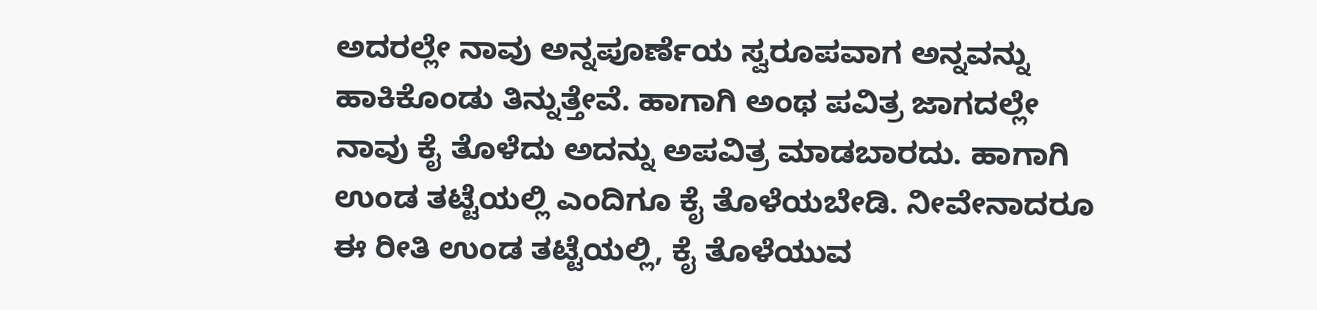ಅದರಲ್ಲೇ ನಾವು ಅನ್ನಪೂರ್ಣೆಯ ಸ್ವರೂಪವಾಗ ಅನ್ನವನ್ನು ಹಾಕಿಕೊಂಡು ತಿನ್ನುತ್ತೇವೆ. ಹಾಗಾಗಿ ಅಂಥ ಪವಿತ್ರ ಜಾಗದಲ್ಲೇ ನಾವು ಕೈ ತೊಳೆದು ಅದನ್ನು ಅಪವಿತ್ರ ಮಾಡಬಾರದು. ಹಾಗಾಗಿ ಉಂಡ ತಟ್ಟೆಯಲ್ಲಿ ಎಂದಿಗೂ ಕೈ ತೊಳೆಯಬೇಡಿ. ನೀವೇನಾದರೂ ಈ ರೀತಿ ಉಂಡ ತಟ್ಟೆಯಲ್ಲಿ, ಕೈ ತೊಳೆಯುವ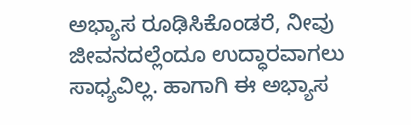ಅಭ್ಯಾಸ ರೂಢಿಸಿಕೊಂಡರೆ, ನೀವು ಜೀವನದಲ್ಲೆಂದೂ ಉದ್ಧಾರವಾಗಲು ಸಾಧ್ಯವಿಲ್ಲ. ಹಾಗಾಗಿ ಈ ಅಭ್ಯಾಸ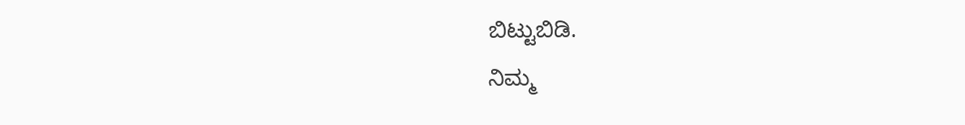ಬಿಟ್ಟುಬಿಡಿ.
ನಿಮ್ಮ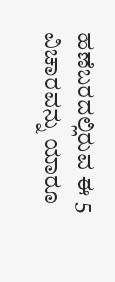ಹಣೆಬರದಲ್ಲಿರುವ ಈ 5 ವಿಚಾರವನ್ನು ಯಾರೂ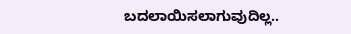ಬದಲಾಯಿಸಲಾಗುವುದಿಲ್ಲ..